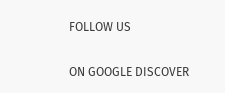FOLLOW US

ON GOOGLE DISCOVER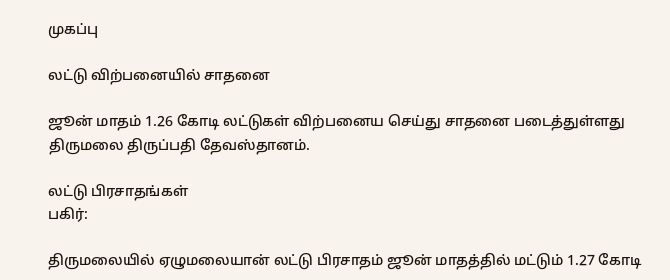முகப்பு

லட்டு விற்பனையில் சாதனை

ஜூன் மாதம் 1.26 கோடி லட்டுகள் விற்பனைய செய்து சாதனை படைத்துள்ளது திருமலை திருப்பதி தேவஸ்தானம்.

லட்டு பிரசாதங்கள்
பகிர்:

திருமலையில் ஏழுமலையான் லட்டு பிரசாதம் ஜூன் மாதத்தில் மட்டும் 1.27 கோடி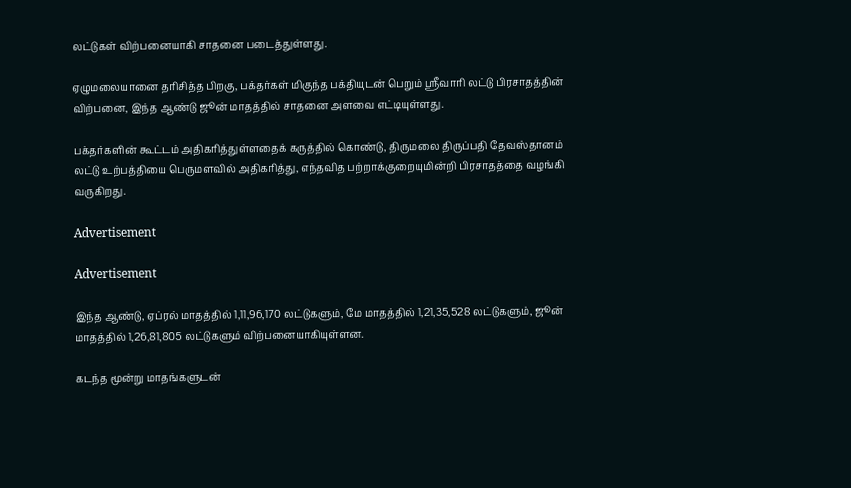லட்டுகள் விற்பனையாகி சாதனை படைத்துள்ளது.

ஏழுமலையானை தரிசித்த பிறகு, பக்தர்கள் மிகுந்த பக்தியுடன் பெறும் ஸ்ரீவாரி லட்டு பிரசாதத்தின் விற்பனை, இந்த ஆண்டு ஜூன் மாதத்தில் சாதனை அளவை எட்டியுள்ளது.

பக்தர்களின் கூட்டம் அதிகரித்துள்ளதைக் கருத்தில் கொண்டு, திருமலை திருப்பதி தேவஸ்தானம் லட்டு உற்பத்தியை பெருமளவில் அதிகரித்து, எந்தவித பற்றாக்குறையுமின்றி பிரசாதத்தை வழங்கி வருகிறது.

Advertisement

Advertisement

இந்த ஆண்டு, ஏப்ரல் மாதத்தில் 1,11,96,170 லட்டுகளும், மே மாதத்தில் 1,21,35,528 லட்டுகளும், ஜூன் மாதத்தில் 1,26,81,805 லட்டுகளும் விற்பனையாகியுள்ளன.

கடந்த மூன்று மாதங்களுடன்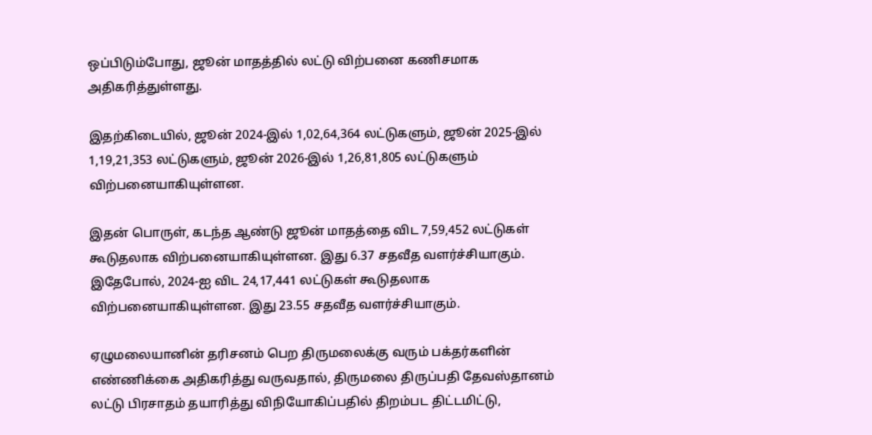ஒப்பிடும்போது, ஜூன் மாதத்தில் லட்டு விற்பனை கணிசமாக அதிகரித்துள்ளது.

இதற்கிடையில், ஜூன் 2024-இல் 1,02,64,364 லட்டுகளும், ஜூன் 2025-இல் 1,19,21,353 லட்டுகளும், ஜூன் 2026-இல் 1,26,81,805 லட்டுகளும் விற்பனையாகியுள்ளன.

இதன் பொருள், கடந்த ஆண்டு ஜூன் மாதத்தை விட 7,59,452 லட்டுகள் கூடுதலாக விற்பனையாகியுள்ளன. இது 6.37 சதவீத வளர்ச்சியாகும். இதேபோல், 2024-ஐ விட 24,17,441 லட்டுகள் கூடுதலாக விற்பனையாகியுள்ளன. இது 23.55 சதவீத வளர்ச்சியாகும்.

ஏழுமலையானின் தரிசனம் பெற திருமலைக்கு வரும் பக்தர்களின் எண்ணிக்கை அதிகரித்து வருவதால், திருமலை திருப்பதி தேவஸ்தானம் லட்டு பிரசாதம் தயாரித்து விநியோகிப்பதில் திறம்பட திட்டமிட்டு,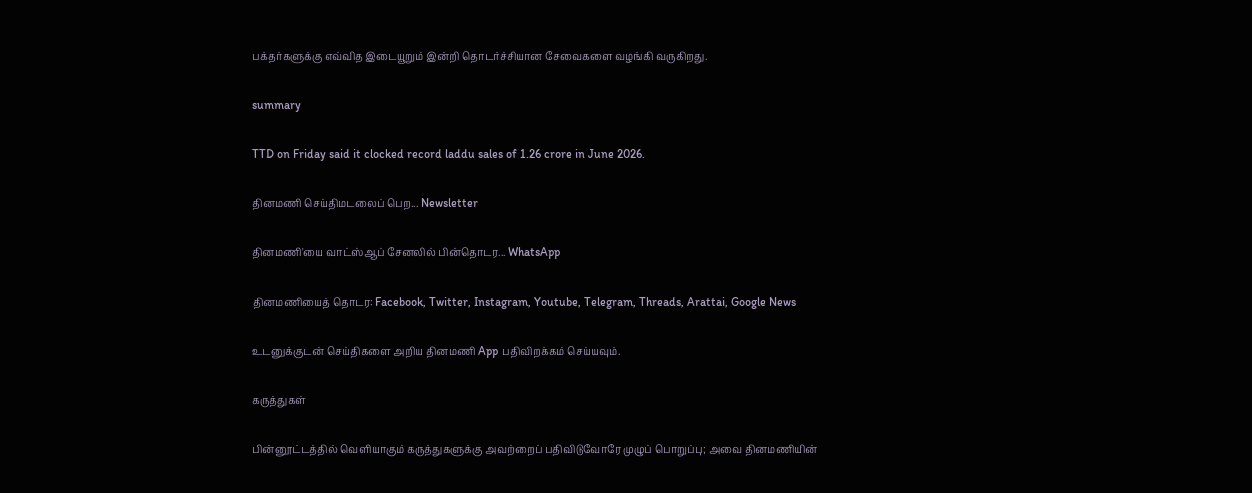பக்தர்களுக்கு எவ்வித இடையூறும் இன்றி தொடர்ச்சியான சேவைகளை வழங்கி வருகிறது.

summary

TTD on Friday said it clocked record laddu sales of 1.26 crore in June 2026.

தினமணி செய்திமடலைப் பெற... Newsletter

தினமணி'யை வாட்ஸ்ஆப் சேனலில் பின்தொடர... WhatsApp

தினமணியைத் தொடர: Facebook, Twitter, Instagram, Youtube, Telegram, Threads, Arattai, Google News

உடனுக்குடன் செய்திகளை அறிய தினமணி App பதிவிறக்கம் செய்யவும்.

கருத்துகள்

பின்னூட்டத்தில் வெளியாகும் கருத்துகளுக்கு அவற்றைப் பதிவிடுவோரே முழுப் பொறுப்பு; அவை தினமணியின்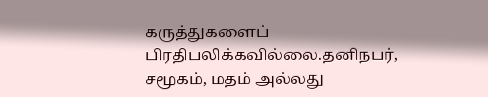கருத்துகளைப் பிரதிபலிக்கவில்லை.தனிநபர், சமூகம், மதம் அல்லது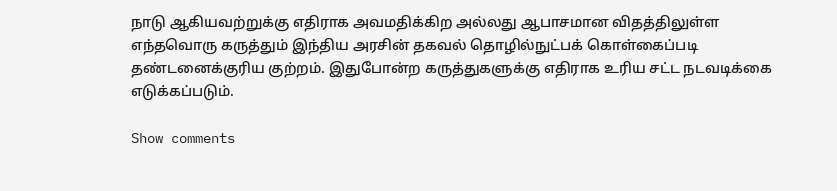நாடு ஆகியவற்றுக்கு எதிராக அவமதிக்கிற அல்லது ஆபாசமான விதத்திலுள்ள எந்தவொரு கருத்தும் இந்திய அரசின் தகவல் தொழில்நுட்பக் கொள்கைப்படி தண்டனைக்குரிய குற்றம். இதுபோன்ற கருத்துகளுக்கு எதிராக உரிய சட்ட நடவடிக்கை எடுக்கப்படும்.

Show comments